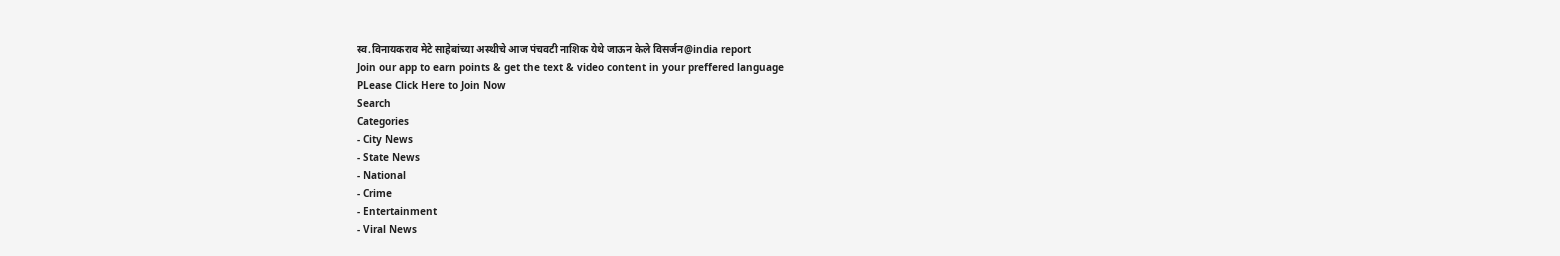स्व.विनायकराव मेटे साहेबांच्या अस्थीचे आज पंचवटी नाशिक येथे जाऊन केले विसर्जन@india report
Join our app to earn points & get the text & video content in your preffered language
PLease Click Here to Join Now
Search
Categories
- City News
- State News
- National
- Crime
- Entertainment
- Viral News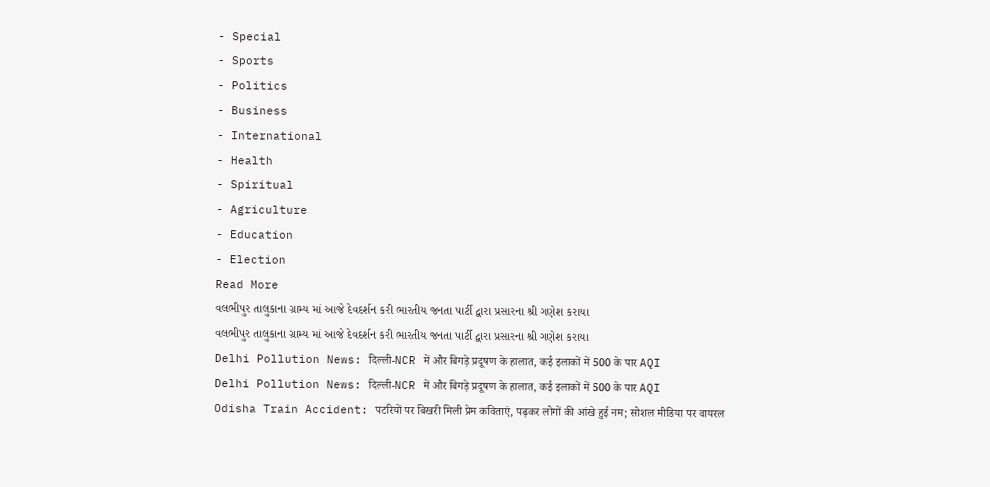- Special
- Sports
- Politics
- Business
- International
- Health
- Spiritual
- Agriculture
- Education
- Election
Read More
વલભીપુર તાલુકાના ગ્રામ્ય માં આજે દેવદર્શન કરી ભારતીય જનતા પાર્ટી દ્વારા પ્રસારના શ્રી ગણેશ કરાયા
વલભીપુર તાલુકાના ગ્રામ્ય માં આજે દેવદર્શન કરી ભારતીય જનતા પાર્ટી દ્વારા પ્રસારના શ્રી ગણેશ કરાયા
Delhi Pollution News: दिल्ली-NCR में और बिगड़े प्रदूषण के हालात, कई इलाकों में 500 के पार AQI
Delhi Pollution News: दिल्ली-NCR में और बिगड़े प्रदूषण के हालात, कई इलाकों में 500 के पार AQI
Odisha Train Accident: पटरियों पर बिखरी मिली प्रेम कविताएं, पढ़कर लोगों की आंखे हुई नम; सोशल मीडिया पर वायरल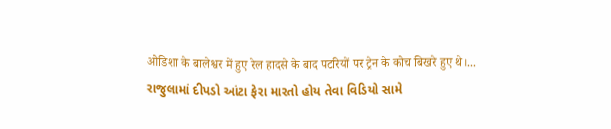ओडिशा के बालेश्वर में हुए रेल हादसे के बाद पटरियों पर ट्रेन के कोच बिखरे हुए थे।...
રાજુલામાં દીપડો આંટા ફેરા મારતો હોય તેવા વિડિયો સામે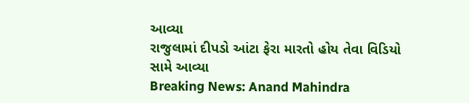આવ્યા
રાજુલામાં દીપડો આંટા ફેરા મારતો હોય તેવા વિડિયો સામે આવ્યા
Breaking News: Anand Mahindra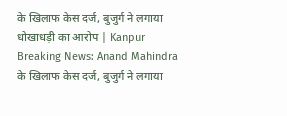के खिलाफ केस दर्ज, बुजुर्ग ने लगाया धोखाधड़ी का आरोप | Kanpur
Breaking News: Anand Mahindra के खिलाफ केस दर्ज, बुजुर्ग ने लगाया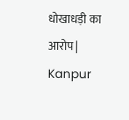धोखाधड़ी का आरोप | Kanpur